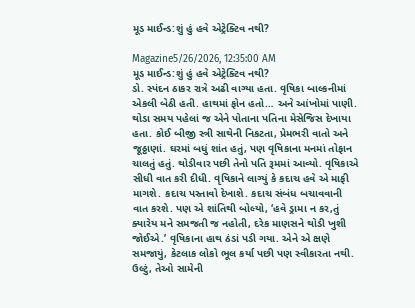મૂડ માઈન્ડ:શું હું હવે એટ્રેક્ટિવ નથી?

Magazine5/26/2026, 12:35:00 AM
મૂડ માઈન્ડ:શું હું હવે એટ્રેક્ટિવ નથી?
ડો. સ્પંદન ઠાકર રાત્રે અઢી વાગ્યા હતા. વૃષિકા બાલ્કનીમાં એકલી બેઠી હતી. હાથમાં ફોન હતો… અને આંખોમાં પાણી. થોડા સમય પહેલાં જ એને પોતાના પતિના મેસેજિસ દેખાયા હતા. કોઈ બીજી સ્ત્રી સાથેની નિકટતા, પ્રેમભરી વાતો અને જૂઠ્ઠાણાં. ઘરમાં બધું શાંત હતું, પણ વૃષિકાના મનમાં તોફાન ચાલતું હતું. થોડીવાર પછી તેનો પતિ રૂમમાં આવ્યો. વૃષિકાએ સીધી વાત કરી દીધી. વૃષિકાને લાગ્યું કે કદાચ હવે એ માફી માગશે. કદાચ પસ્તાવો દેખાશે. કદાચ સંબંધ બચાવવાની વાત કરશે. પણ એ શાંતિથી બોલ્યો, ‘હવે ડ્રામા ન કર,તું ક્યારેય મને સમજતી જ નહોતી, દરેક માણસને થોડી ખુશી જોઈએ.’ વૃષિકાના હાથ ઠંડાં પડી ગયા. એને એ ક્ષણે સમજાયું, કેટલાક લોકો ભૂલ કર્યા પછી પણ સ્વીકારતા નથી. ઉલ્ટું, તેઓ સામેની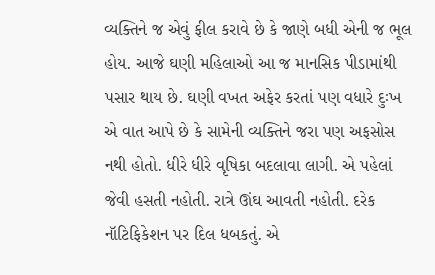વ્યક્તિને જ એવું ફીલ કરાવે છે કે જાણે બધી એની જ ભૂલ હોય. આજે ઘણી મહિલાઓ આ જ માનસિક પીડામાંથી પસાર થાય છે. ઘણી વખત અફેર કરતાં પણ વધારે દુઃખ એ વાત આપે છે કે સામેની વ્યક્તિને જરા પણ અફસોસ નથી હોતો. ધીરે ધીરે વૃષિકા બદલાવા લાગી. એ પહેલાં જેવી હસતી નહોતી. રાત્રે ઊંઘ આવતી નહોતી. દરેક નૉટિફિકેશન પર દિલ ધબકતું. એ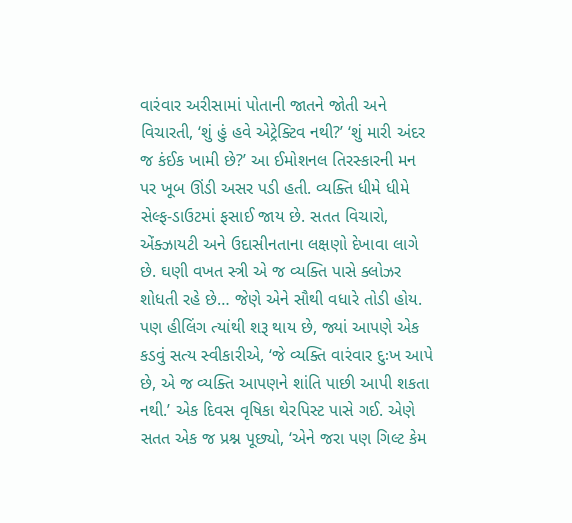વારંવાર અરીસામાં પોતાની જાતને જોતી અને વિચારતી, ‘શું હું હવે એટ્રેક્ટિવ નથી?’ ‘શું મારી અંદર જ કંઈક ખામી છે?’ આ ઈમોશનલ તિરસ્કારની મન પર ખૂબ ઊંડી અસર પડી હતી. વ્યક્તિ ધીમે ધીમે સેલ્ફ-ડાઉટમાં ફસાઈ જાય છે. સતત વિચારો, એંક્ઝાયટી અને ઉદાસીનતાના લક્ષણો દેખાવા લાગે છે. ઘણી વખત સ્ત્રી એ જ વ્યક્તિ પાસે ક્લોઝર શોધતી રહે છે… જેણે એને સૌથી વધારે તોડી હોય. પણ હીલિંગ ત્યાંથી શરૂ થાય છે, જ્યાં આપણે એક કડવું સત્ય સ્વીકારીએ, ‘જે વ્યક્તિ વારંવાર દુઃખ આપે છે, એ જ વ્યક્તિ આપણને શાંતિ પાછી આપી શકતા નથી.’ એક દિવસ વૃષિકા થેરપિસ્ટ પાસે ગઈ. એણે સતત એક જ પ્રશ્ન પૂછ્યો, ‘એને જરા પણ ગિલ્ટ કેમ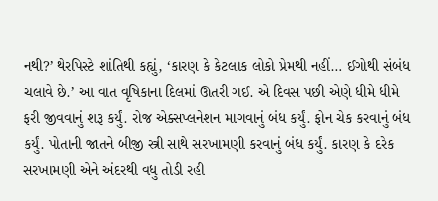નથી?’ થેરપિસ્ટે શાંતિથી કહ્યું, ‘કારણ કે કેટલાક લોકો પ્રેમથી નહીં… ઈગોથી સંબંધ ચલાવે છે.’ આ વાત વૃષિકાના દિલમાં ઊતરી ગઈ. એ દિવસ પછી એણે ધીમે ધીમે ફરી જીવવાનું શરૂ કર્યું. રોજ એક્સપ્લનેશન માગવાનું બંધ કર્યું. ફોન ચેક કરવાનું બંધ કર્યું. પોતાની જાતને બીજી સ્ત્રી સાથે સરખામણી કરવાનું બંધ કર્યું. કારણ કે દરેક સરખામણી એને અંદરથી વધુ તોડી રહી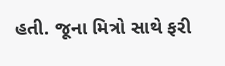હતી. જૂના મિત્રો સાથે ફરી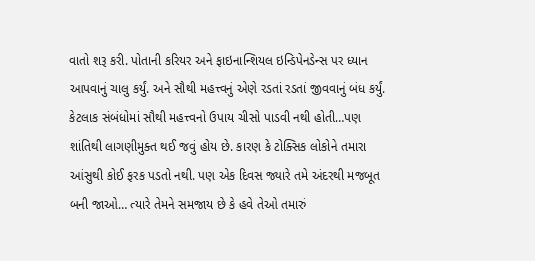વાતો શરૂ કરી. પોતાની કરિયર અને ફાઇનાન્શિયલ ઇન્ડિપેનડેન્સ પર ધ્યાન આપવાનું ચાલુ કર્યું. અને સૌથી મહત્ત્વનું એણે રડતાં રડતાં જીવવાનું બંધ કર્યું. કેટલાક સંબંધોમાં સૌથી મહત્ત્વનો ઉપાય ચીસો પાડવી નથી હોતી…પણ શાંતિથી લાગણીમુક્ત થઈ જવું હોય છે. કારણ કે ટોક્સિક લોકોને તમારા આંસુથી કોઈ ફરક પડતો નથી. પણ એક દિવસ જ્યારે તમે અંદરથી મજબૂત બની જાઓ… ત્યારે તેમને સમજાય છે કે હવે તેઓ તમારું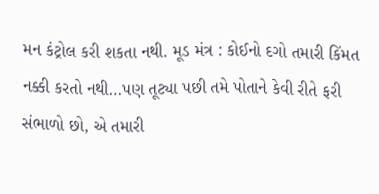મન કંટ્રોલ કરી શકતા નથી. મૂડ મંત્ર : કોઈનો દગો તમારી કિંમત નક્કી કરતો નથી…પણ તૂટ્યા પછી તમે પોતાને કેવી રીતે ફરી સંભાળો છો, એ તમારી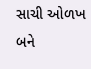સાચી ઓળખ બને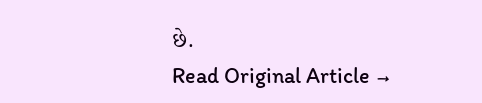છે.
Read Original Article →